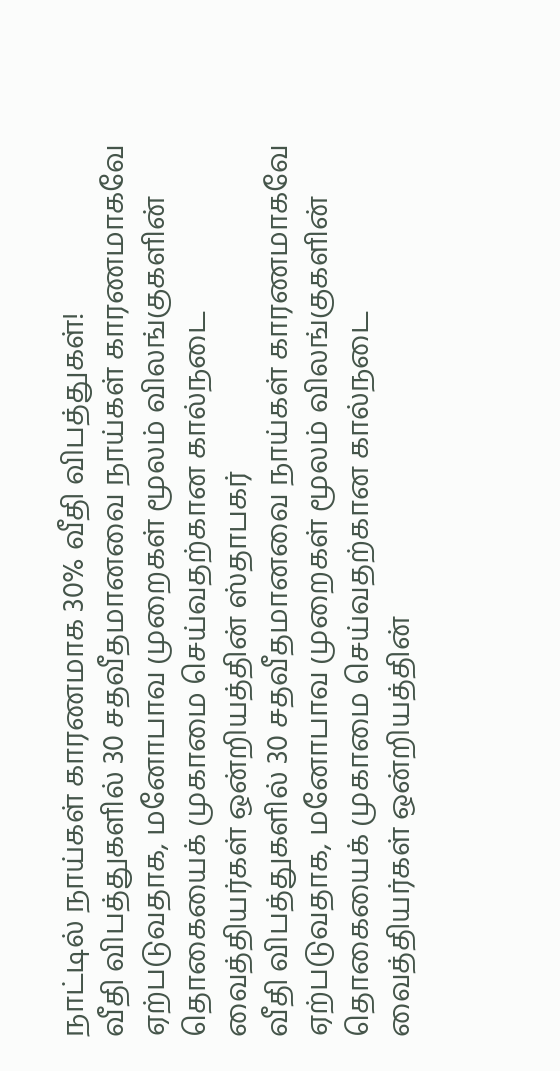நாட்டில் நாய்கள் காரணமாக 30% வீதி விபத்துகள்!
வீதி விபத்துகளில் 30 சதவீதமானவை நாய்கள் காரணமாகவே ஏற்படுவதாக, மனோபாவ முறைகள் மூலம் விலங்குகளின் தொகையைக் முகாமை செய்வதற்கான கால்நடை வைத்தியர்கள் ஒன்றியத்தின் ஸ்தாபகர்
வீதி விபத்துகளில் 30 சதவீதமானவை நாய்கள் காரணமாகவே ஏற்படுவதாக, மனோபாவ முறைகள் மூலம் விலங்குகளின் தொகையைக் முகாமை செய்வதற்கான கால்நடை வைத்தியர்கள் ஒன்றியத்தின்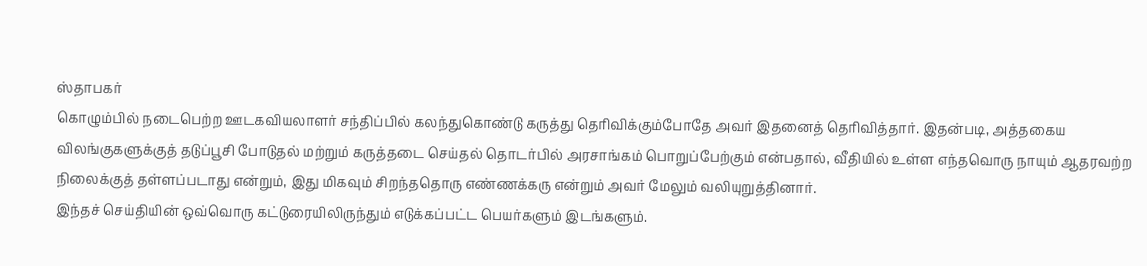ஸ்தாபகர்
கொழும்பில் நடைபெற்ற ஊடகவியலாளர் சந்திப்பில் கலந்துகொண்டு கருத்து தெரிவிக்கும்போதே அவர் இதனைத் தெரிவித்தார். இதன்படி, அத்தகைய விலங்குகளுக்குத் தடுப்பூசி போடுதல் மற்றும் கருத்தடை செய்தல் தொடர்பில் அரசாங்கம் பொறுப்பேற்கும் என்பதால், வீதியில் உள்ள எந்தவொரு நாயும் ஆதரவற்ற நிலைக்குத் தள்ளப்படாது என்றும், இது மிகவும் சிறந்ததொரு எண்ணக்கரு என்றும் அவர் மேலும் வலியுறுத்தினார்.
இந்தச் செய்தியின் ஒவ்வொரு கட்டுரையிலிருந்தும் எடுக்கப்பட்ட பெயர்களும் இடங்களும்.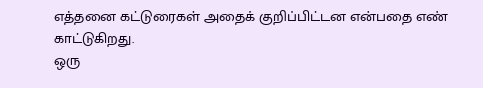எத்தனை கட்டுரைகள் அதைக் குறிப்பிட்டன என்பதை எண் காட்டுகிறது.
ஒரு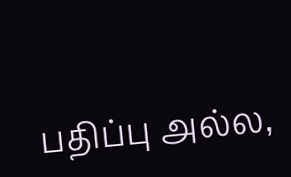பதிப்பு அல்ல,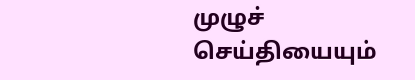முழுச் செய்தியையும்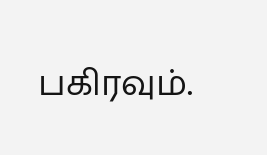பகிரவும்.